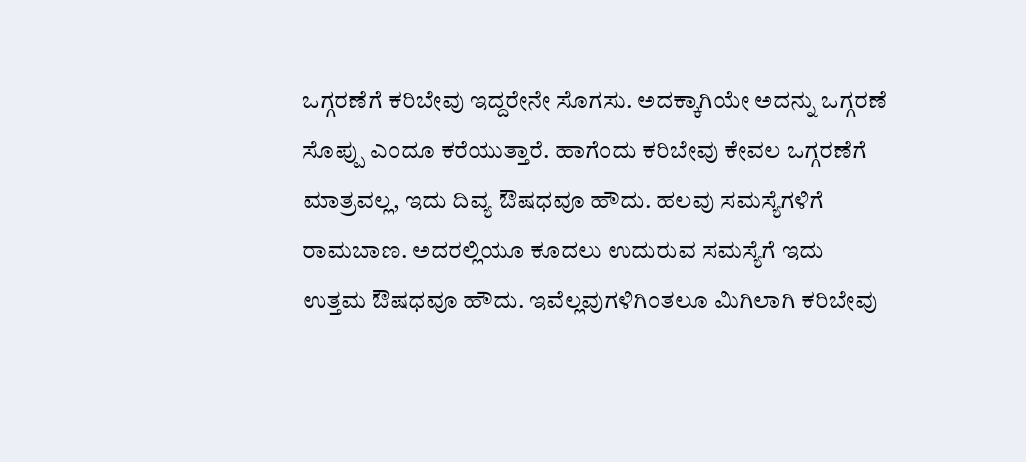ಒಗ್ಗರಣೆಗೆ ಕರಿಬೇವು ಇದ್ದರೇನೇ ಸೊಗಸು. ಅದಕ್ಕಾಗಿಯೇ ಅದನ್ನು ಒಗ್ಗರಣೆ ಸೊಪ್ಪು ಎಂದೂ ಕರೆಯುತ್ತಾರೆ. ಹಾಗೆಂದು ಕರಿಬೇವು ಕೇವಲ ಒಗ್ಗರಣೆಗೆ ಮಾತ್ರವಲ್ಲ, ಇದು ದಿವ್ಯ ಔಷಧವೂ ಹೌದು. ಹಲವು ಸಮಸ್ಯೆಗಳಿಗೆ ರಾಮಬಾಣ. ಅದರಲ್ಲಿಯೂ ಕೂದಲು ಉದುರುವ ಸಮಸ್ಯೆಗೆ ಇದು ಉತ್ತಮ ಔಷಧವೂ ಹೌದು. ಇವೆಲ್ಲವುಗಳಿಗಿಂತಲೂ ಮಿಗಿಲಾಗಿ ಕರಿಬೇವು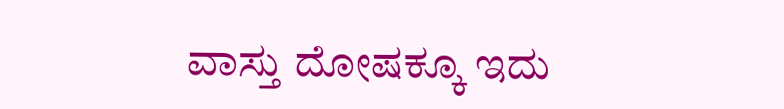ವಾಸ್ತು ದೋಷಕ್ಕೂ ಇದು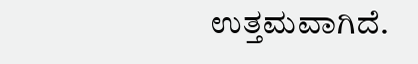ಉತ್ತಮವಾಗಿದೆ.